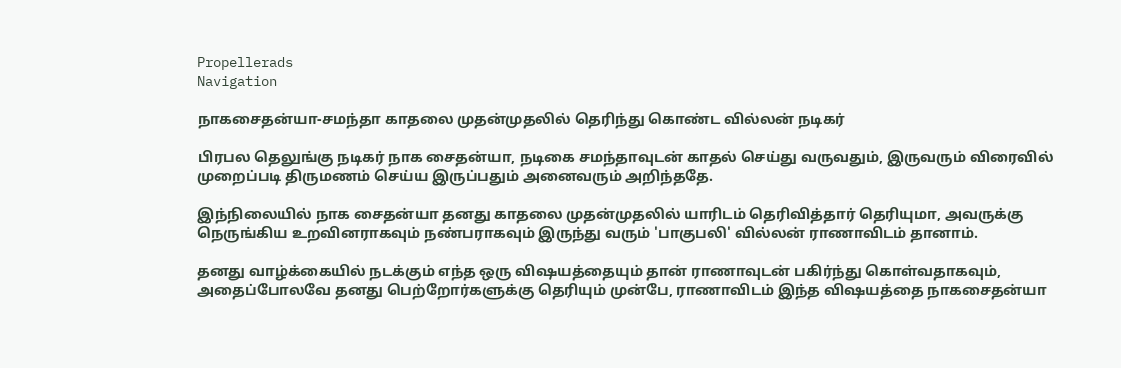Propellerads
Navigation

நாகசைதன்யா-சமந்தா காதலை முதன்முதலில் தெரிந்து கொண்ட வில்லன் நடிகர்

பிரபல தெலுங்கு நடிகர் நாக சைதன்யா, நடிகை சமந்தாவுடன் காதல் செய்து வருவதும், இருவரும் விரைவில் முறைப்படி திருமணம் செய்ய இருப்பதும் அனைவரும் அறிந்ததே.

இந்நிலையில் நாக சைதன்யா தனது காதலை முதன்முதலில் யாரிடம் தெரிவித்தார் தெரியுமா, அவருக்கு நெருங்கிய உறவினராகவும் நண்பராகவும் இருந்து வரும் 'பாகுபலி' வில்லன் ராணாவிடம் தானாம்.

தனது வாழ்க்கையில் நடக்கும் எந்த ஒரு விஷயத்தையும் தான் ராணாவுடன் பகிர்ந்து கொள்வதாகவும், அதைப்போலவே தனது பெற்றோர்களுக்கு தெரியும் முன்பே, ராணாவிடம் இந்த விஷயத்தை நாகசைதன்யா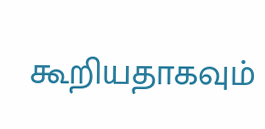கூறியதாகவும்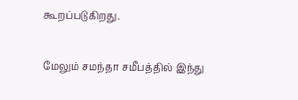கூறப்படுகிறது.

மேலும் சமந்தா சமீபத்தில் இந்து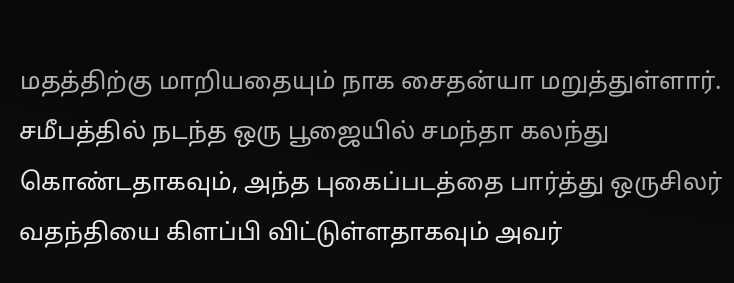மதத்திற்கு மாறியதையும் நாக சைதன்யா மறுத்துள்ளார். சமீபத்தில் நடந்த ஒரு பூஜையில் சமந்தா கலந்து கொண்டதாகவும், அந்த புகைப்படத்தை பார்த்து ஒருசிலர் வதந்தியை கிளப்பி விட்டுள்ளதாகவும் அவர்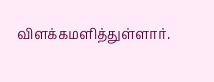விளக்கமளித்துள்ளார்.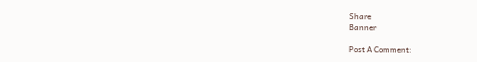Share
Banner

Post A Comment: